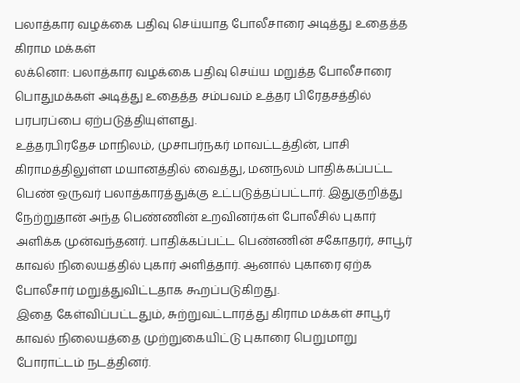பலாத்கார வழக்கை பதிவு செய்யாத போலீசாரை அடித்து உதைத்த கிராம மக்கள்
லக்னொ: பலாத்கார வழக்கை பதிவு செய்ய மறுத்த போலீசாரை பொதுமக்கள் அடித்து உதைத்த சம்பவம் உத்தர பிரேதசத்தில் பரபரப்பை ஏற்படுத்தியுள்ளது.
உத்தரபிரதேச மாநிலம், முசாபர்நகர் மாவட்டத்தின், பாசி கிராமத்திலுள்ள மயானத்தில் வைத்து, மனநலம் பாதிக்கப்பட்ட பெண் ஒருவர் பலாத்காரத்துக்கு உட்படுத்தப்பட்டார். இதுகுறித்து நேற்றுதான் அந்த பெண்ணின் உறவினர்கள் போலீசில் புகார் அளிக்க முன்வந்தனர். பாதிக்கப்பட்ட பெண்ணின் சகோதரர், சாபூர் காவல் நிலையத்தில் புகார் அளித்தார். ஆனால் புகாரை ஏற்க போலீசார் மறுத்துவிட்டதாக கூறப்படுகிறது.
இதை கேள்விப்பட்டதும், சுற்றுவட்டாரத்து கிராம மக்கள் சாபூர் காவல் நிலையத்தை முற்றுகையிட்டு புகாரை பெறுமாறு போராட்டம் நடத்தினர்.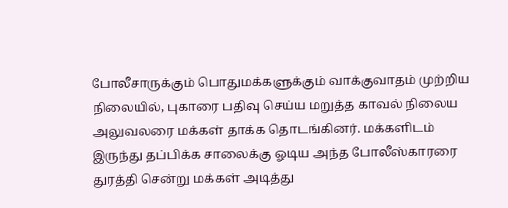போலீசாருக்கும் பொதுமக்களுக்கும் வாக்குவாதம் முற்றிய நிலையில், புகாரை பதிவு செய்ய மறுத்த காவல் நிலைய அலுவலரை மக்கள் தாக்க தொடங்கினர். மக்களிடம் இருந்து தப்பிக்க சாலைக்கு ஓடிய அந்த போலீஸ்காரரை துரத்தி சென்று மக்கள் அடித்து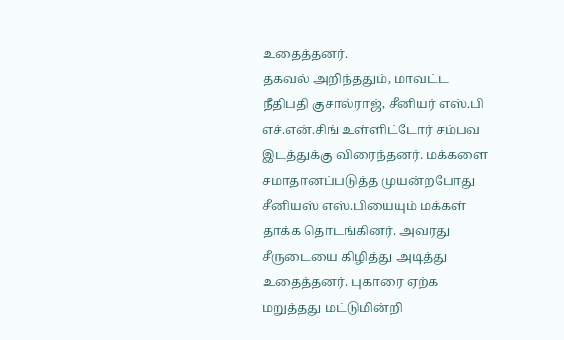உதைத்தனர்.
தகவல் அறிந்ததும், மாவட்ட நீதிபதி குசால்ராஜ், சீனியர் எஸ்.பி எச்.என்.சிங் உள்ளிட்டோர் சம்பவ இடத்துக்கு விரைந்தனர். மக்களை சமாதானப்படுத்த முயன்றபோது சீனியஸ் எஸ்.பியையும் மக்கள் தாக்க தொடங்கினர். அவரது சீருடையை கிழித்து அடித்து உதைத்தனர். புகாரை ஏற்க மறுத்தது மட்டுமின்றி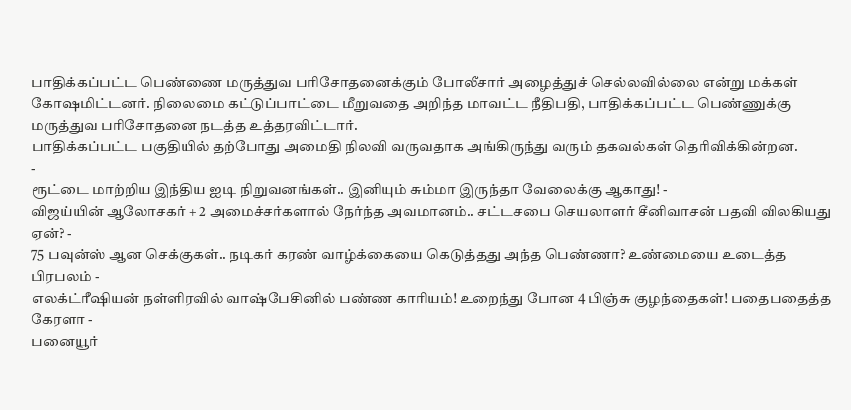பாதிக்கப்பட்ட பெண்ணை மருத்துவ பரிசோதனைக்கும் போலீசார் அழைத்துச் செல்லவில்லை என்று மக்கள் கோஷமிட்டனர். நிலைமை கட்டுப்பாட்டை மீறுவதை அறிந்த மாவட்ட நீதிபதி, பாதிக்கப்பட்ட பெண்ணுக்கு மருத்துவ பரிசோதனை நடத்த உத்தரவிட்டார்.
பாதிக்கப்பட்ட பகுதியில் தற்போது அமைதி நிலவி வருவதாக அங்கிருந்து வரும் தகவல்கள் தெரிவிக்கின்றன.
-
ரூட்டை மாற்றிய இந்திய ஐடி நிறுவனங்கள்.. இனியும் சும்மா இருந்தா வேலைக்கு ஆகாது! -
விஜய்யின் ஆலோசகர் + 2 அமைச்சர்களால் நேர்ந்த அவமானம்.. சட்டசபை செயலாளர் சீனிவாசன் பதவி விலகியது ஏன்? -
75 பவுன்ஸ் ஆன செக்குகள்.. நடிகர் கரண் வாழ்க்கையை கெடுத்தது அந்த பெண்ணா? உண்மையை உடைத்த பிரபலம் -
எலக்ட்ரீஷியன் நள்ளிரவில் வாஷ்பேசினில் பண்ண காரியம்! உறைந்து போன 4 பிஞ்சு குழந்தைகள்! பதைபதைத்த கேரளா -
பனையூர்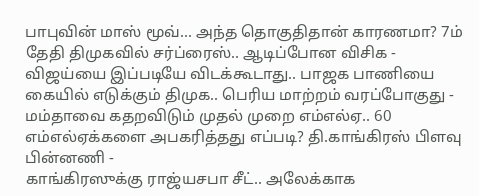பாபுவின் மாஸ் மூவ்... அந்த தொகுதிதான் காரணமா? 7ம் தேதி திமுகவில் சர்ப்ரைஸ்.. ஆடிப்போன விசிக -
விஜய்யை இப்படியே விடக்கூடாது.. பாஜக பாணியை கையில் எடுக்கும் திமுக.. பெரிய மாற்றம் வரப்போகுது -
மம்தாவை கதறவிடும் முதல் முறை எம்எல்ஏ.. 60 எம்எல்ஏக்களை அபகரித்தது எப்படி? தி.காங்கிரஸ் பிளவு பின்னணி -
காங்கிரஸுக்கு ராஜ்யசபா சீட்.. அலேக்காக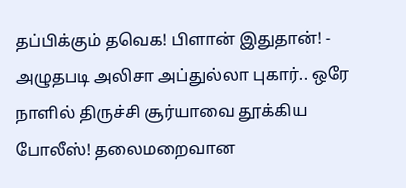தப்பிக்கும் தவெக! பிளான் இதுதான்! -
அழுதபடி அலிசா அப்துல்லா புகார்.. ஒரே நாளில் திருச்சி சூர்யாவை தூக்கிய போலீஸ்! தலைமறைவான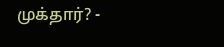முக்தார்? -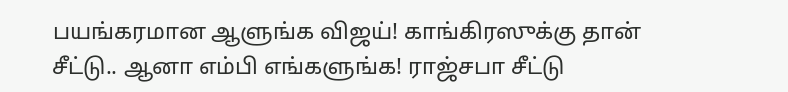பயங்கரமான ஆளுங்க விஜய்! காங்கிரஸுக்கு தான் சீட்டு.. ஆனா எம்பி எங்களுங்க! ராஜ்சபா சீட்டு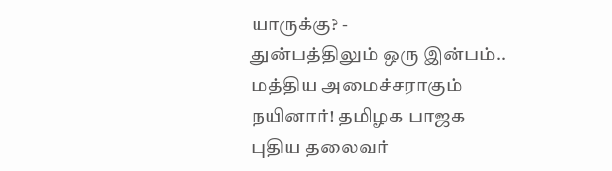யாருக்கு? -
துன்பத்திலும் ஒரு இன்பம்.. மத்திய அமைச்சராகும் நயினார்! தமிழக பாஜக புதிய தலைவர்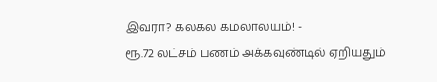இவரா? கலகல கமலாலயம்! -
ரூ.72 லட்சம் பணம் அக்கவுண்டில் ஏறியதும்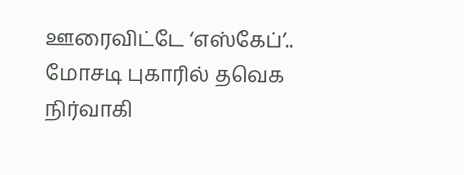ஊரைவிட்டே ‘எஸ்கேப்’.. மோசடி புகாரில் தவெக நிர்வாகி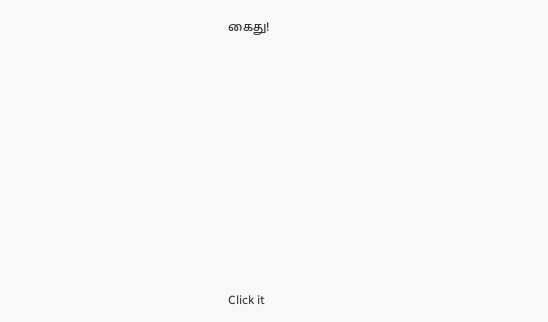கைது!












Click it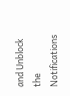and Unblock the Notifications